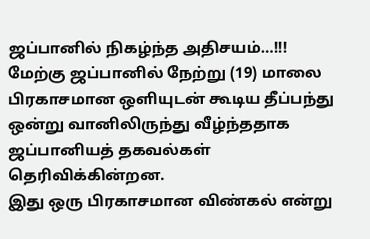ஜப்பானில் நிகழ்ந்த அதிசயம்…!!!
மேற்கு ஜப்பானில் நேற்று (19) மாலை பிரகாசமான ஒளியுடன் கூடிய தீப்பந்து ஒன்று வானிலிருந்து வீழ்ந்ததாக ஜப்பானியத் தகவல்கள் தெரிவிக்கின்றன.
இது ஒரு பிரகாசமான விண்கல் என்று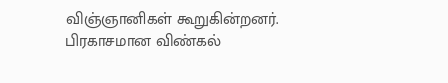விஞ்ஞானிகள் கூறுகின்றனர்.
பிரகாசமான விண்கல்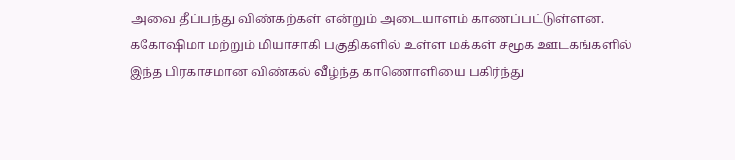அவை தீப்பந்து விண்கற்கள் என்றும் அடையாளம் காணப்பட்டுள்ளன.
ககோஷிமா மற்றும் மியாசாகி பகுதிகளில் உள்ள மக்கள் சமூக ஊடகங்களில் இந்த பிரகாசமான விண்கல் வீழ்ந்த காணொளியை பகிர்ந்து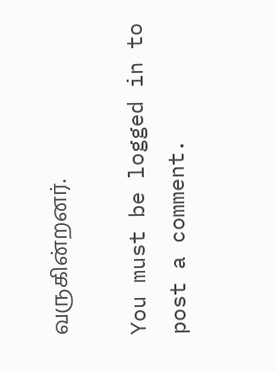வருகின்றனர்.

You must be logged in to post a comment.